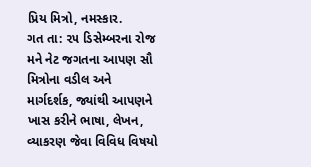પ્રિય મિત્રો, નમસ્કાર.
ગત તા: ૨૫ ડિસેમ્બરના રોજ મને નેટ જગતના આપણ સૌ મિત્રોના વડીલ અને માર્ગદર્શક, જ્યાંથી આપણને ખાસ કરીને ભાષા, લેખન, વ્યાકરણ જેવા વિવિધ વિષયો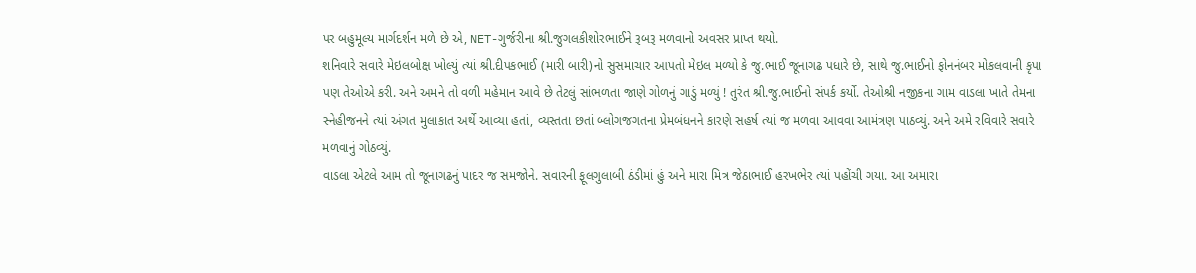પર બહુમૂલ્ય માર્ગદર્શન મળે છે એ, NET-ગુર્જરીના શ્રી.જુગલકીશોરભાઈને રૂબરૂ મળવાનો અવસર પ્રાપ્ત થયો.
શનિવારે સવારે મેઇલબોક્ષ ખોલ્યું ત્યાં શ્રી.દીપકભાઈ (મારી બારી)નો સુસમાચાર આપતો મેઇલ મળ્યો કે જુ.ભાઈ જૂનાગઢ પધારે છે, સાથે જુ.ભાઈનો ફોનનંબર મોકલવાની કૃપા પણ તેઓએ કરી. અને અમને તો વળી મહેમાન આવે છે તેટલું સાંભળતા જાણે ગોળનું ગાડું મળ્યું ! તુરંત શ્રી.જુ.ભાઈનો સંપર્ક કર્યો. તેઓશ્રી નજીકના ગામ વાડલા ખાતે તેમના સ્નેહીજનને ત્યાં અંગત મુલાકાત અર્થે આવ્યા હતાં, વ્યસ્તતા છતાં બ્લોગજગતના પ્રેમબંધનને કારણે સહર્ષ ત્યાં જ મળવા આવવા આમંત્રણ પાઠવ્યું. અને અમે રવિવારે સવારે મળવાનું ગોઠવ્યું.
વાડલા એટલે આમ તો જૂનાગઢનું પાદર જ સમજોને. સવારની ફૂલગુલાબી ઠંડીમાં હું અને મારા મિત્ર જેઠાભાઈ હરખભેર ત્યાં પહોંચી ગયા. આ અમારા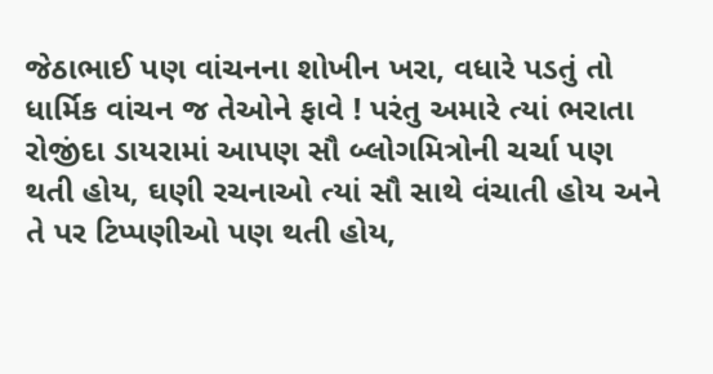જેઠાભાઈ પણ વાંચનના શોખીન ખરા, વધારે પડતું તો ધાર્મિક વાંચન જ તેઓને ફાવે ! પરંતુ અમારે ત્યાં ભરાતા રોજીંદા ડાયરામાં આપણ સૌ બ્લોગમિત્રોની ચર્ચા પણ થતી હોય, ઘણી રચનાઓ ત્યાં સૌ સાથે વંચાતી હોય અને તે પર ટિપ્પણીઓ પણ થતી હોય,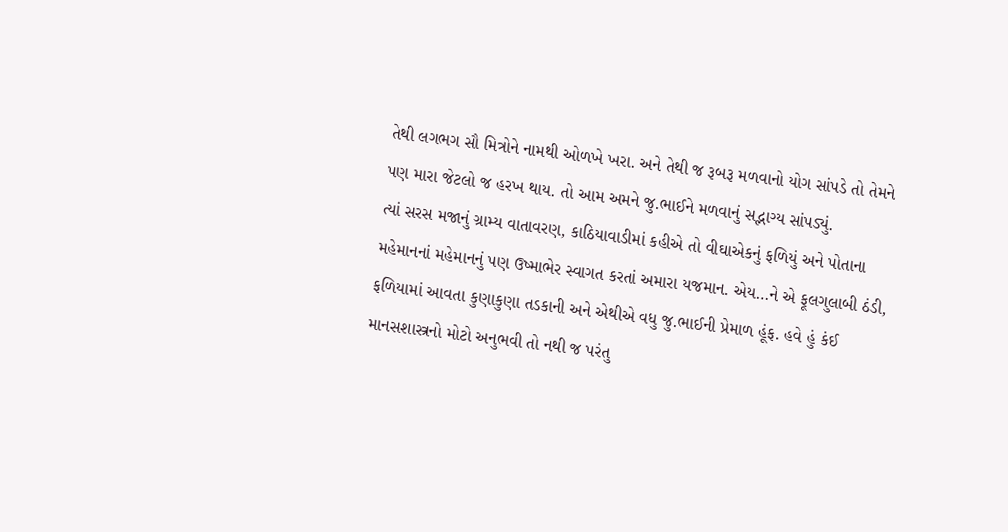તેથી લગભગ સૌ મિત્રોને નામથી ઓળખે ખરા. અને તેથી જ રૂબરૂ મળવાનો યોગ સાંપડે તો તેમને પણ મારા જેટલો જ હરખ થાય. તો આમ અમને જુ.ભાઈને મળવાનું સદ્ભાગ્ય સાંપડ્યું.
ત્યાં સરસ મજાનું ગ્રામ્ય વાતાવરણ, કાઠિયાવાડીમાં કહીએ તો વીઘાએકનું ફળિયું અને પોતાના મહેમાનનાં મહેમાનનું પણ ઉષ્માભેર સ્વાગત કરતાં અમારા યજમાન. એય…ને એ ફૂલગુલાબી ઠંડી, ફળિયામાં આવતા કુણાકુણા તડકાની અને એથીએ વધુ જુ.ભાઈની પ્રેમાળ હૂંફ. હવે હું કંઈ માનસશાસ્ત્રનો મોટો અનુભવી તો નથી જ પરંતુ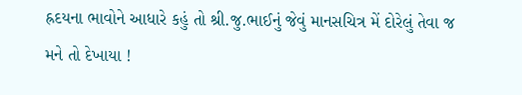હ્રદયના ભાવોને આધારે કહું તો શ્રી.જુ.ભાઈનું જેવું માનસચિત્ર મેં દોરેલું તેવા જ મને તો દેખાયા !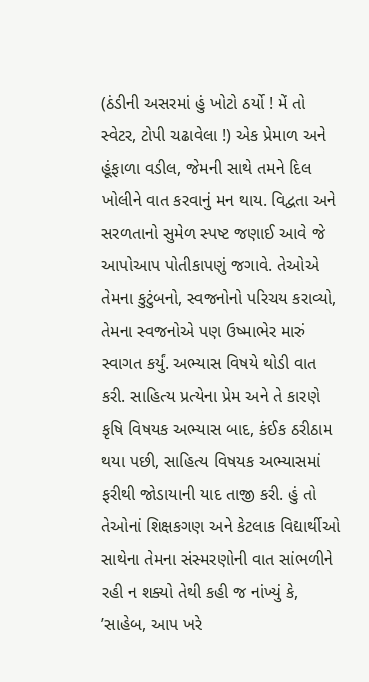(ઠંડીની અસરમાં હું ખોટો ઠર્યો ! મેં તો સ્વેટર, ટોપી ચઢાવેલા !) એક પ્રેમાળ અને હૂંફાળા વડીલ, જેમની સાથે તમને દિલ ખોલીને વાત કરવાનું મન થાય. વિદ્વતા અને સરળતાનો સુમેળ સ્પષ્ટ જણાઈ આવે જે આપોઆપ પોતીકાપણું જગાવે. તેઓએ તેમના કુટુંબનો, સ્વજનોનો પરિચય કરાવ્યો, તેમના સ્વજનોએ પણ ઉષ્માભેર મારું સ્વાગત કર્યું. અભ્યાસ વિષયે થોડી વાત કરી. સાહિત્ય પ્રત્યેના પ્રેમ અને તે કારણે કૃષિ વિષયક અભ્યાસ બાદ, કંઈક ઠરીઠામ થયા પછી, સાહિત્ય વિષયક અભ્યાસમાં ફરીથી જોડાયાની યાદ તાજી કરી. હું તો તેઓનાં શિક્ષકગણ અને કેટલાક વિદ્યાર્થીઓ સાથેના તેમના સંસ્મરણોની વાત સાંભળીને રહી ન શક્યો તેથી કહી જ નાંખ્યું કે, ’સાહેબ, આપ ખરે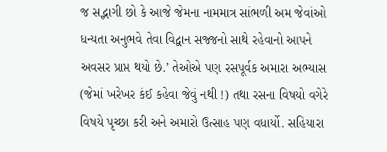જ સદ્ભાગી છો કે આજે જેમના નામમાત્ર સાંભળી અમ જેવાંઓ ધન્યતા અનુભવે તેવા વિદ્વાન સજ્જનો સાથે રહેવાનો આપને અવસર પ્રાપ્ત થયો છે.’ તેઓએ પણ રસપૂર્વક અમારા અભ્યાસ (જેમાં ખરેખર કંઈ કહેવા જેવું નથી !) તથા રસના વિષયો વગેરે વિષયે પૃચ્છા કરી અને અમારો ઉત્સાહ પણ વધાર્યો. સહિયારા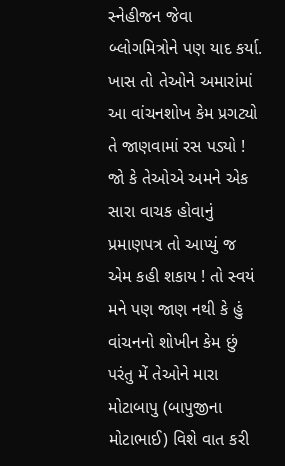સ્નેહીજન જેવા બ્લોગમિત્રોને પણ યાદ કર્યા.
ખાસ તો તેઓને અમારાંમાં આ વાંચનશોખ કેમ પ્રગટ્યો તે જાણવામાં રસ પડ્યો ! જો કે તેઓએ અમને એક સારા વાચક હોવાનું પ્રમાણપત્ર તો આપ્યું જ એમ કહી શકાય ! તો સ્વયં મને પણ જાણ નથી કે હું વાંચનનો શોખીન કેમ છું પરંતુ મેં તેઓને મારા મોટાબાપુ (બાપુજીના મોટાભાઈ) વિશે વાત કરી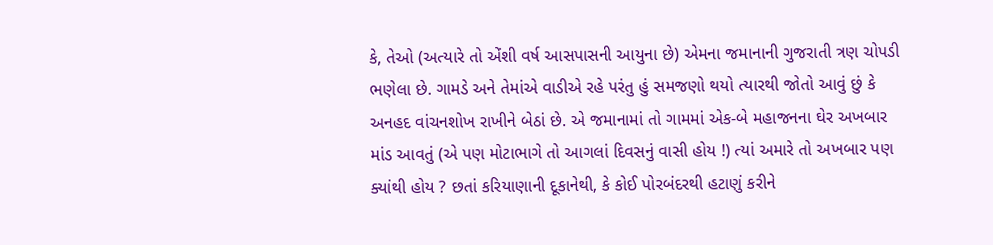કે, તેઓ (અત્યારે તો એંશી વર્ષ આસપાસની આયુના છે) એમના જમાનાની ગુજરાતી ત્રણ ચોપડી ભણેલા છે. ગામડે અને તેમાંએ વાડીએ રહે પરંતુ હું સમજણો થયો ત્યારથી જોતો આવું છું કે અનહદ વાંચનશોખ રાખીને બેઠાં છે. એ જમાનામાં તો ગામમાં એક-બે મહાજનના ઘેર અખબાર માંડ આવતું (એ પણ મોટાભાગે તો આગલાં દિવસનું વાસી હોય !) ત્યાં અમારે તો અખબાર પણ ક્યાંથી હોય ? છતાં કરિયાણાની દૂકાનેથી, કે કોઈ પોરબંદરથી હટાણું કરીને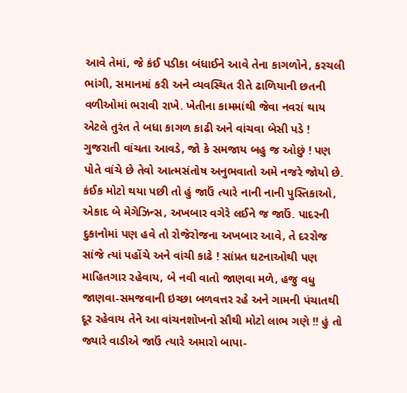આવે તેમાં, જે કંઈ પડીકા બંધાઈને આવે તેના કાગળોને, કરચલી ભાંગી, સમાનમાં કરી અને વ્યવસ્થિત રીતે ઢાળિયાની છતની વળીઓમાં ભરાવી રાખે. ખેતીના કામમાંથી જેવા નવરાં થાય એટલે તુરંત તે બધા કાગળ કાઢી અને વાંચવા બેસી પડે ! ગુજરાતી વાંચતા આવડે, જો કે સમજાય બહુ જ ઓછું ! પણ પોતે વાંચે છે તેવો આત્મસંતોષ અનુભવાતો અમે નજરે જોયો છે. કંઈક મોટો થયા પછી તો હું જાઉં ત્યારે નાની નાની પુસ્તિકાઓ, એકાદ બે મેગેઝિન્સ, અખબાર વગેરે લઈને જ જાઉં. પાદરની દુકાનોમાં પણ હવે તો રોજેરોજના અખબાર આવે, તે દરરોજ સાંજે ત્યાં પહોંચે અને વાંચી કાઢે ! સાંપ્રત ઘટનાઓથી પણ માહિતગાર રહેવાય, બે નવી વાતો જાણવા મળે, હજુ વધુ જાણવા-સમજવાની ઇચ્છા બળવત્તર રહે અને ગામની પંચાતથી દૂર રહેવાય તેને આ વાંચનશોખનો સૌથી મોટો લાભ ગણે !! હું તો જ્યારે વાડીએ જાઉં ત્યારે અમારો બાપા-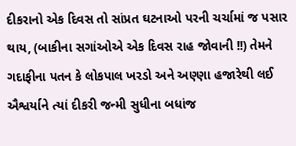દીકરાનો એક દિવસ તો સાંપ્રત ઘટનાઓ પરની ચર્ચામાં જ પસાર થાય, (બાકીના સગાંઓએ એક દિવસ રાહ જોવાની !!) તેમને ગદાફીના પતન કે લોકપાલ ખરડો અને અણ્ણા હજારેથી લઈ ઐશ્વર્યાને ત્યાં દીકરી જન્મી સુધીના બધાંજ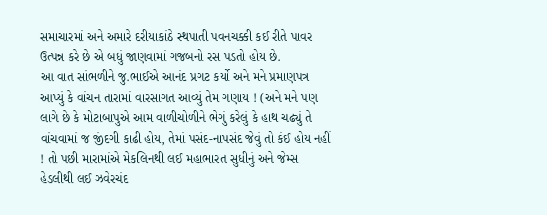સમાચારમાં અને અમારે દરીયાકાંઠે સ્થપાતી પવનચક્કી કઈ રીતે પાવર ઉત્પન્ન કરે છે એ બધું જાણવામાં ગજબનો રસ પડતો હોય છે.
આ વાત સાંભળીને જુ.ભાઈએ આનંદ પ્રગટ કર્યો અને મને પ્રમાણપત્ર આપ્યું કે વાંચન તારામાં વારસાગત આવ્યું તેમ ગણાય ! (અને મને પણ લાગે છે કે મોટાબાપુએ આમ વાળીચોળીને ભેગું કરેલું કે હાથ ચઢ્યું તે વાંચવામાં જ જીંદગી કાઢી હોય, તેમાં પસંદ-નાપસંદ જેવું તો કંઈ હોય નહીં ! તો પછી મારામાંએ મેકલિનથી લઈ મહાભારત સુધીનું અને જેમ્સ હેડલીથી લઈ ઝવેરચંદ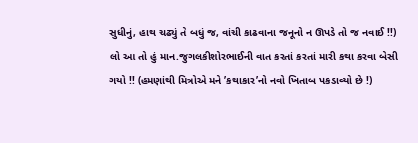સુધીનું, હાથ ચઢ્યું તે બધું જ, વાંચી કાઢવાના જનૂનો ન ઊપડે તો જ નવાઈ !!)
લો આ તો હું માન.જુગલકીશોરભાઈની વાત કરતાં કરતાં મારી કથા કરવા બેસી ગયો !! (હમણાંથી મિત્રોએ મને ’કથાકાર’નો નવો ખિતાબ પકડાવ્યો છે !)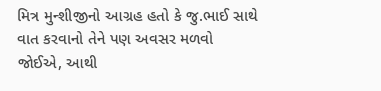મિત્ર મુન્શીજીનો આગ્રહ હતો કે જુ.ભાઈ સાથે વાત કરવાનો તેને પણ અવસર મળવો જોઈએ, આથી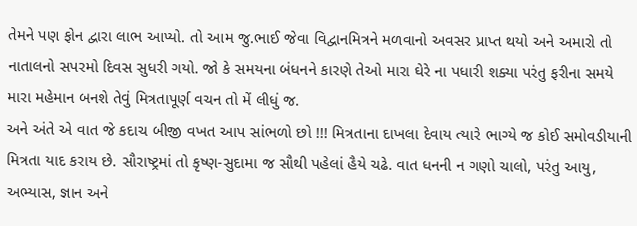તેમને પણ ફોન દ્વારા લાભ આપ્યો. તો આમ જુ.ભાઈ જેવા વિદ્વાનમિત્રને મળવાનો અવસર પ્રાપ્ત થયો અને અમારો તો નાતાલનો સપરમો દિવસ સુધરી ગયો. જો કે સમયના બંધનને કારણે તેઓ મારા ઘેરે ના પધારી શક્યા પરંતુ ફરીના સમયે મારા મહેમાન બનશે તેવું મિત્રતાપૂર્ણ વચન તો મેં લીધું જ.
અને અંતે એ વાત જે કદાચ બીજી વખત આપ સાંભળો છો !!! મિત્રતાના દાખલા દેવાય ત્યારે ભાગ્યે જ કોઈ સમોવડીયાની મિત્રતા યાદ કરાય છે. સૌરાષ્ટ્રમાં તો કૃષ્ણ-સુદામા જ સૌથી પહેલાં હૈયે ચઢે. વાત ધનની ન ગણો ચાલો, પરંતુ આયુ, અભ્યાસ, જ્ઞાન અને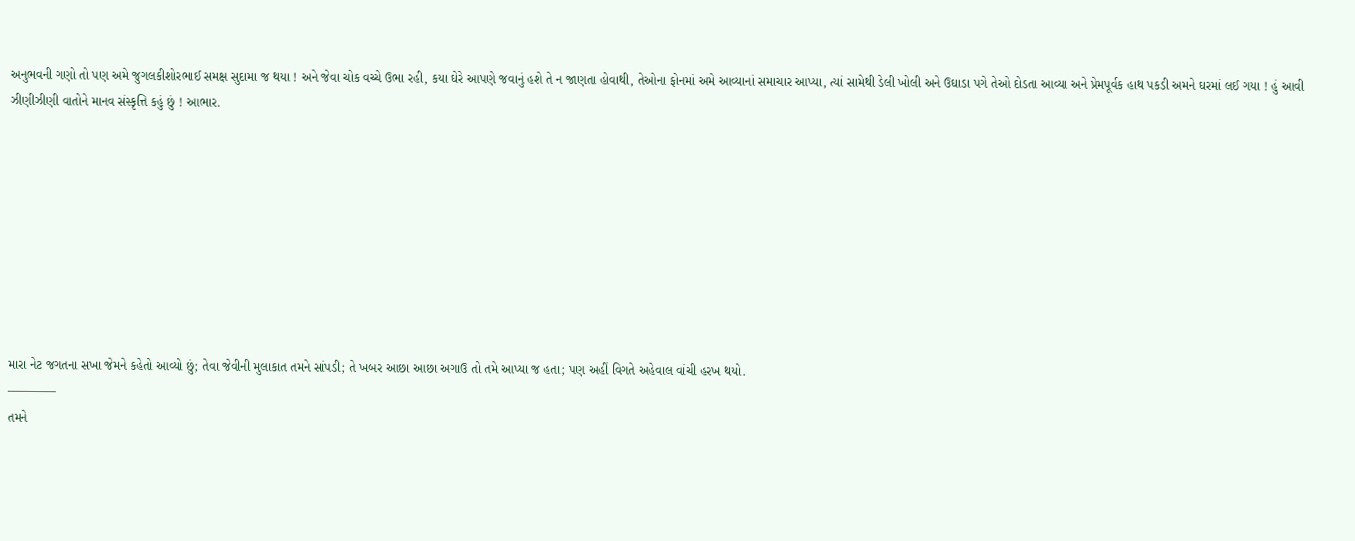અનુભવની ગણો તો પણ અમે જુગલકીશોરભાઈ સમક્ષ સુદામા જ થયા ! અને જેવા ચોક વચ્ચે ઉભા રહી, કયા ઘેરે આપણે જવાનું હશે તે ન જાણતા હોવાથી, તેઓના ફોનમાં અમે આવ્યાનાં સમાચાર આપ્યા, ત્યાં સામેથી ડેલી ખોલી અને ઉઘાડા પગે તેઓ દોડતા આવ્યા અને પ્રેમપૂર્વક હાથ પકડી અમને ઘરમાં લઈ ગયા ! હું આવી ઝીણીઝીણી વાતોને માનવ સંસ્કૃત્તિ કહું છું ! આભાર.









મારા નેટ જગતના સખા જેમને કહેતો આવ્યો છું; તેવા જેવીની મુલાકાત તમને સાંપડી; તે ખબર આછા આછા અગાઉ તો તમે આપ્યા જ હતા; પણ અહીં વિગતે અહેવાલ વાંચી હરખ થયો.
————
તમને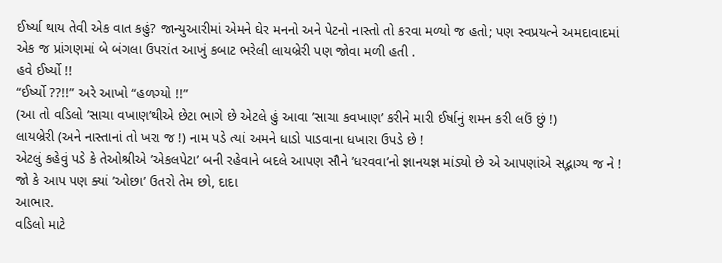ઈર્ષ્યા થાય તેવી એક વાત કહું? જાન્યુઆરીમાં એમને ઘેર મનનો અને પેટનો નાસ્તો તો કરવા મળ્યો જ હતો; પણ સ્વપ્રયત્ને અમદાવાદમાં એક જ પ્રાંગણમાં બે બંગલા ઉપરાંત આખું કબાટ ભરેલી લાયબ્રેરી પણ જોવા મળી હતી .
હવે ઈર્ષ્યો !!
“ઈર્ષ્યો ??!!” અરે આખો “હળગ્યો !!”
(આ તો વડિલો ’સાચા વખાણ’થીએ છેટા ભાગે છે એટલે હું આવા ’સાચા કવખાણ’ કરીને મારી ઈર્ષાનું શમન કરી લઉં છું !)
લાયબ્રેરી (અને નાસ્તાનાં તો ખરા જ !) નામ પડે ત્યાં અમને ધાડો પાડવાના ધખારા ઉપડે છે !
એટલું કહેવું પડે કે તેઓશ્રીએ ’એકલપેટા’ બની રહેવાને બદલે આપણ સૌને ’ધરવવા’નો જ્ઞાનયજ્ઞ માંડ્યો છે એ આપણાંએ સદ્ભાગ્ય જ ને !
જો કે આપ પણ ક્યાં ’ઓછા’ ઉતરો તેમ છો, દાદા
આભાર.
વડિલો માટે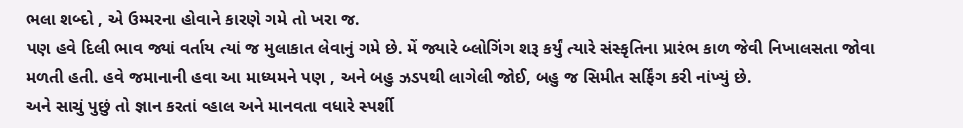ભલા શબ્દો , એ ઉમ્મરના હોવાને કારણે ગમે તો ખરા જ.
પણ હવે દિલી ભાવ જ્યાં વર્તાય ત્યાં જ મુલાકાત લેવાનું ગમે છે. મેં જ્યારે બ્લોગિંગ શરૂ કર્યું ત્યારે સંસ્કૃતિના પ્રારંભ કાળ જેવી નિખાલસતા જોવા મળતી હતી. હવે જમાનાની હવા આ માધ્યમને પણ , અને બહુ ઝડપથી લાગેલી જોઈ, બહુ જ સિમીત સર્ફિંગ કરી નાંખ્યું છે.
અને સાચું પુછું તો જ્ઞાન કરતાં વ્હાલ અને માનવતા વધારે સ્પર્શી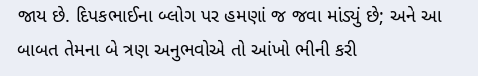જાય છે. દિપકભાઈના બ્લોગ પર હમણાં જ જવા માંડ્યું છે; અને આ બાબત તેમના બે ત્રણ અનુભવોએ તો આંખો ભીની કરી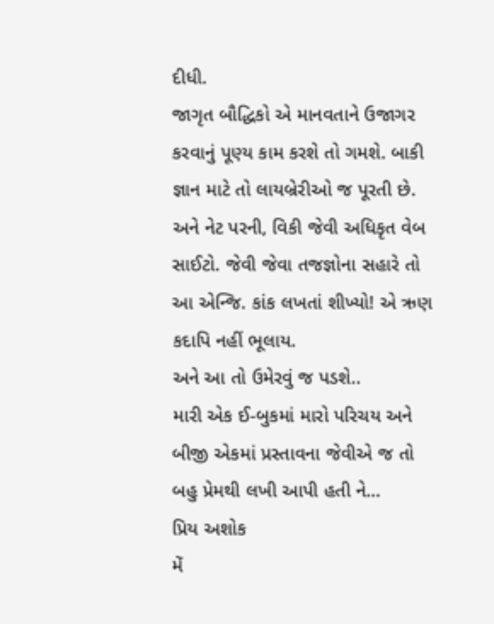દીધી.
જાગૃત બૌદ્ધિકો એ માનવતાને ઉજાગર કરવાનું પૂણ્ય કામ કરશે તો ગમશે. બાકી જ્ઞાન માટે તો લાયબ્રેરીઓ જ પૂરતી છે. અને નેટ પરની, વિકી જેવી અધિકૃત વેબ સાઈટો. જેવી જેવા તજજ્ઞોના સહારે તો આ એન્જિ. કાંક લખતાં શીખ્યો! એ ઋણ કદાપિ નહીં ભૂલાય.
અને આ તો ઉમેરવું જ પડશે..
મારી એક ઈ-બુકમાં મારો પરિચય અને બીજી એકમાં પ્રસ્તાવના જેવીએ જ તો બહુ પ્રેમથી લખી આપી હતી ને…
પ્રિય અશોક
મેં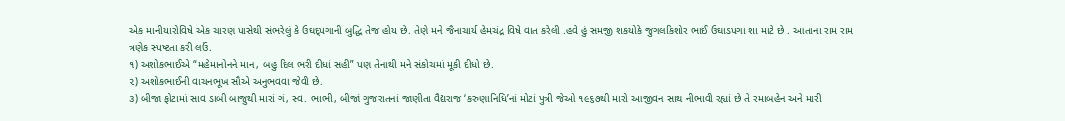એક માનીયારોવિષે એક ચારણ પાસેથી સંભરેલું કે ઉઘદ્પગાની બુદ્ધિ તેજ હોય છે. તેણે મને જૈનાચાર્ય હેમચંદ્ર વિષે વાત કરેલી .હવે હું સમજી શકયોકે જુગલકિશોર ભાઈ ઉઘાડપગા શા માટે છે . આતાના રામ રામ
ત્રણેક સ્પષ્ટતા કરી લઉં.
૧) અશોકભાઈએ “મહેમાનોનને માન, બહુ દિલ ભરી દીધાં સહી” પણ તેનાથી મને સંકોચમાં મૂકી દીધો છે.
૨) અશોકભાઈની વાચનભૂખ સૌએ અનુભવવા જેવી છે.
૩) બીજા ફોટામાં સાવ ડાબી બાજુથી મારાં ગં, સ્વ. ભાભી, બીજાં ગુજરાતનાં જાણીતા વૈદ્યરાજ ‘કરુણાનિધિ’નાં મોટાં પુત્રી જેઓ ૧૯૬૭થી મારો આજીવન સાથ નીભાવી રહ્યાં છે તે રમાબહેન અને મારી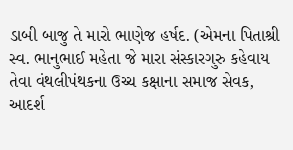ડાબી બાજુ તે મારો ભાણેજ હર્ષદ. (એમના પિતાશ્રી સ્વ. ભાનુભાઈ મહેતા જે મારા સંસ્કારગુરુ કહેવાય તેવા વંથલીપંથકના ઉચ્ચ કક્ષાના સમાજ સેવક, આદર્શ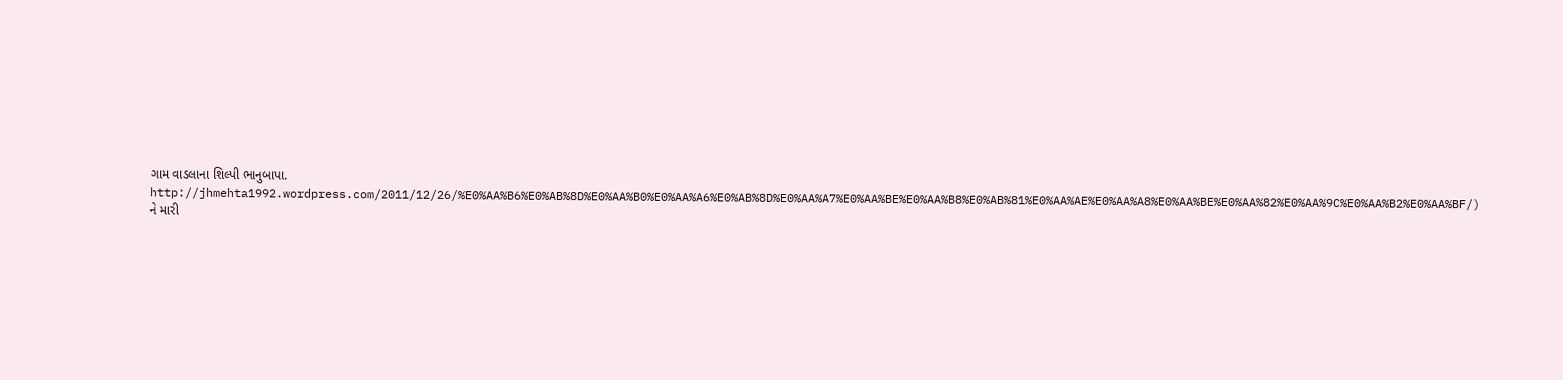ગામ વાડલાના શિલ્પી ભાનુબાપા. http://jhmehta1992.wordpress.com/2011/12/26/%E0%AA%B6%E0%AB%8D%E0%AA%B0%E0%AA%A6%E0%AB%8D%E0%AA%A7%E0%AA%BE%E0%AA%B8%E0%AB%81%E0%AA%AE%E0%AA%A8%E0%AA%BE%E0%AA%82%E0%AA%9C%E0%AA%B2%E0%AA%BF/)
ને મારી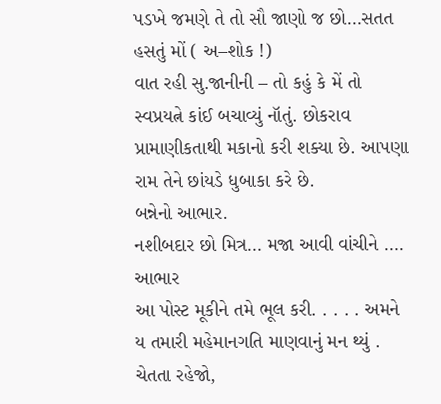પડખે જમણે તે તો સૌ જાણો જ છો…સતત હસતું મોં ( અ–શોક !)
વાત રહી સુ.જાનીની – તો કહું કે મેં તો સ્વપ્રયત્ને કાંઈ બચાવ્યું નૉતું. છોકરાવ પ્રામાણીકતાથી મકાનો કરી શક્યા છે. આપણા રામ તેને છાંયડે ધુબાકા કરે છે.
બન્નેનો આભાર.
નશીબદાર છો મિત્ર… મજા આવી વાંચીને …. આભાર
આ પોસ્ટ મૂકીને તમે ભૂલ કરી. . . . . અમને ય તમારી મહેમાનગતિ માણવાનું મન થ્યું . ચેતતા રહેજો,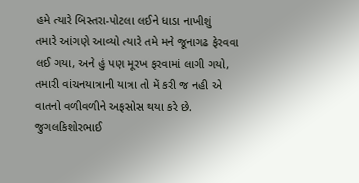હમે ત્યારે બિસ્તરા-પોટલા લઈને ધાડા નાખીશું
તમારે આંગણે આવ્યો ત્યારે તમે મને જૂનાગઢ ફેરવવા લઈ ગયા, અને હું પણ મૂરખ ફરવામાં લાગી ગયો, તમારી વાંચનયાત્રાની યાત્રા તો મેં કરી જ નહી એ વાતનો વળીવળીને અફસોસ થયા કરે છે.
જુગલકિશોરભાઈ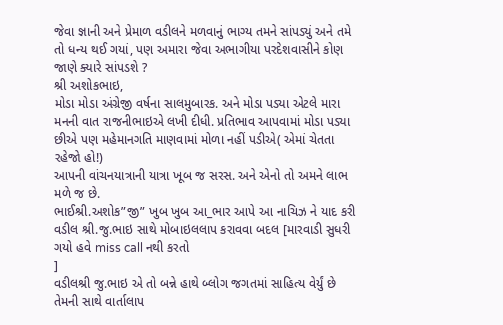જેવા જ્ઞાની અને પ્રેમાળ વડીલને મળવાનું ભાગ્ય તમને સાંપડ્યું અને તમે તો ધન્ય થઈ ગયાં, પણ અમારા જેવા અભાગીયા પરદેશવાસીને કોણ જાણે ક્યારે સાંપડશે ?
શ્રી અશોકભાઇ,
મોડા મોડા અંગ્રેજી વર્ષના સાલમુબારક. અને મોડા પડ્યા એટલે મારા મનની વાત રાજનીભાઇએ લખી દીધી. પ્રતિભાવ આપવામાં મોડા પડ્યા છીએ પણ મહેમાનગતિ માણવામાં મોળા નહીં પડીએ( એમાં ચેતતા રહેજો હો!)
આપની વાંચનયાત્રાની યાત્રા ખૂબ જ સરસ. અને એનો તો અમને લાભ મળે જ છે.
ભાઈશ્રી.અશોક”જી” ખુબ ખુબ આ_ભાર આપે આ નાચિઝ ને યાદ કરી વડીલ શ્રી.જુ.ભાઇ સાથે મોબાઇલલાપ કરાવવા બદલ [મારવાડી સુધરી ગયો હવે miss call નથી કરતો
]
વડીલશ્રી જુ.ભાઇ એ તો બન્ને હાથે બ્લોગ જગતમાં સાહિત્ય વેર્યું છે તેમની સાથે વાર્તાલાપ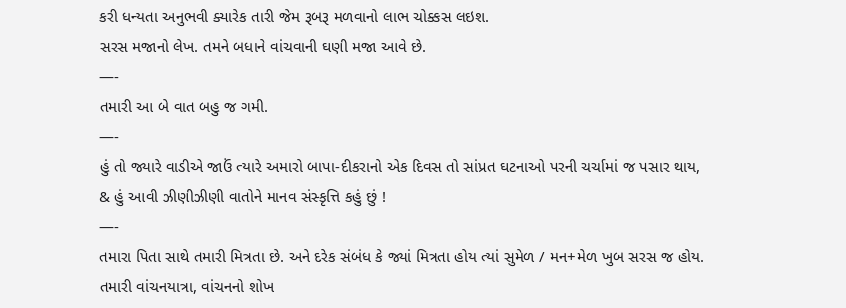કરી ધન્યતા અનુભવી ક્યારેક તારી જેમ રૂબરૂ મળવાનો લાભ ચોક્કસ લઇશ.
સરસ મજાનો લેખ. તમને બધાને વાંચવાની ઘણી મજા આવે છે.
—-
તમારી આ બે વાત બહુ જ ગમી.
—-
હું તો જ્યારે વાડીએ જાઉં ત્યારે અમારો બાપા-દીકરાનો એક દિવસ તો સાંપ્રત ઘટનાઓ પરની ચર્ચામાં જ પસાર થાય,
& હું આવી ઝીણીઝીણી વાતોને માનવ સંસ્કૃત્તિ કહું છું !
—-
તમારા પિતા સાથે તમારી મિત્રતા છે. અને દરેક સંબંધ કે જ્યાં મિત્રતા હોય ત્યાં સુમેળ / મન+મેળ ખુબ સરસ જ હોય.
તમારી વાંચનયાત્રા, વાંચનનો શોખ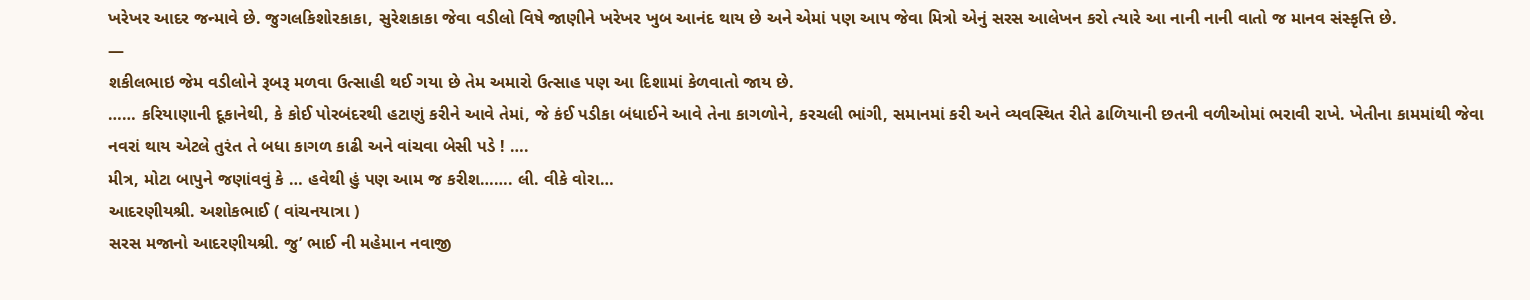ખરેખર આદર જન્માવે છે. જુગલકિશોરકાકા, સુરેશકાકા જેવા વડીલો વિષે જાણીને ખરેખર ખુબ આનંદ થાય છે અને એમાં પણ આપ જેવા મિત્રો એનું સરસ આલેખન કરો ત્યારે આ નાની નાની વાતો જ માનવ સંસ્કૃત્તિ છે.
—
શકીલભાઇ જેમ વડીલોને રૂબરૂ મળવા ઉત્સાહી થઈ ગયા છે તેમ અમારો ઉત્સાહ પણ આ દિશામાં કેળવાતો જાય છે.
…… કરિયાણાની દૂકાનેથી, કે કોઈ પોરબંદરથી હટાણું કરીને આવે તેમાં, જે કંઈ પડીકા બંધાઈને આવે તેના કાગળોને, કરચલી ભાંગી, સમાનમાં કરી અને વ્યવસ્થિત રીતે ઢાળિયાની છતની વળીઓમાં ભરાવી રાખે. ખેતીના કામમાંથી જેવા નવરાં થાય એટલે તુરંત તે બધા કાગળ કાઢી અને વાંચવા બેસી પડે ! ….
મીત્ર, મોટા બાપુને જણાંવવું કે … હવેથી હું પણ આમ જ કરીશ……. લી. વીકે વોરા…
આદરણીયશ્રી. અશોકભાઈ ( વાંચનયાત્રા )
સરસ મજાનો આદરણીયશ્રી. જુ’ ભાઈ ની મહેમાન નવાજી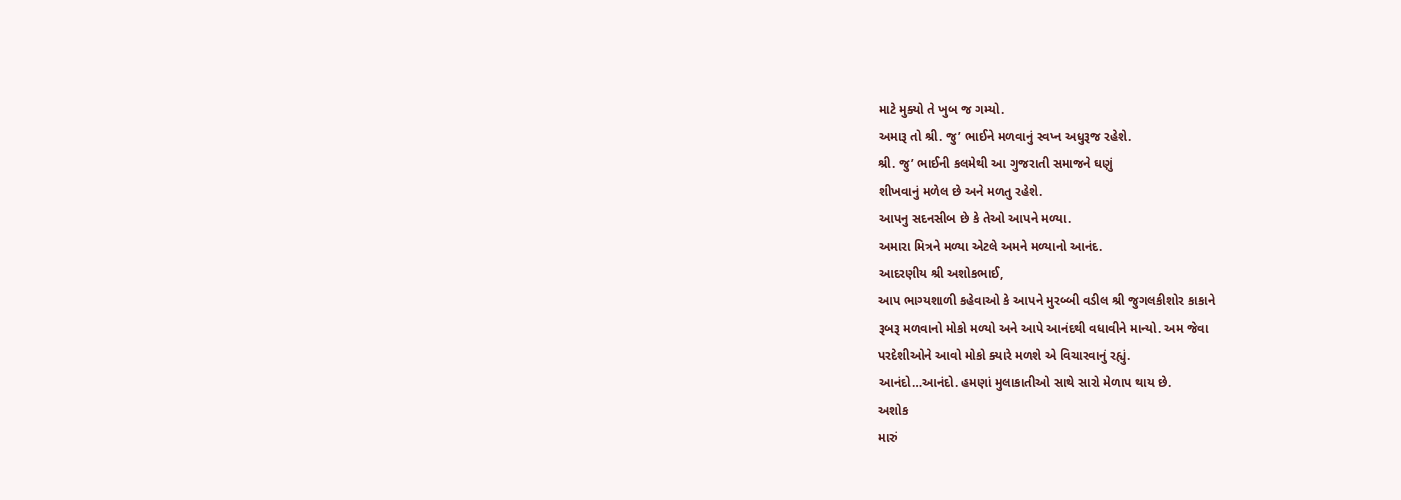માટે મુક્યો તે ખુબ જ ગમ્યો.
અમારૂ તો શ્રી. જુ’ ભાઈને મળવાનું સ્વપ્ન અધુરૂજ રહેશે.
શ્રી. જુ’ ભાઈની કલમેથી આ ગુજરાતી સમાજને ઘણું
શીખવાનું મળેલ છે અને મળતુ રહેશે.
આપનુ સદનસીબ છે કે તેઓ આપને મળ્યા.
અમારા મિત્રને મળ્યા એટલે અમને મળ્યાનો આનંદ.
આદરણીય શ્રી અશોકભાઈ,
આપ ભાગ્યશાળી કહેવાઓ કે આપને મુરબ્બી વડીલ શ્રી જુગલકીશોર કાકાને
રૂબરૂ મળવાનો મોકો મળ્યો અને આપે આનંદથી વધાવીને માન્યો. અમ જેવા
પરદેશીઓને આવો મોકો ક્યારે મળશે એ વિચારવાનું રહ્યું.
આનંદો…આનંદો. હમણાં મુલાકાતીઓ સાથે સારો મેળાપ થાય છે.
અશોક
મારું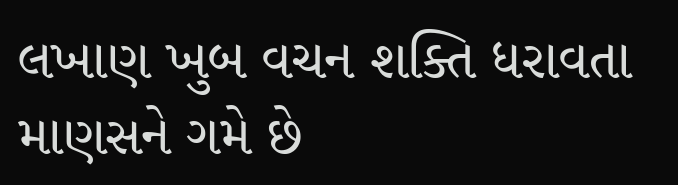લખાણ ખુબ વચન શક્તિ ધરાવતા માણસને ગમે છે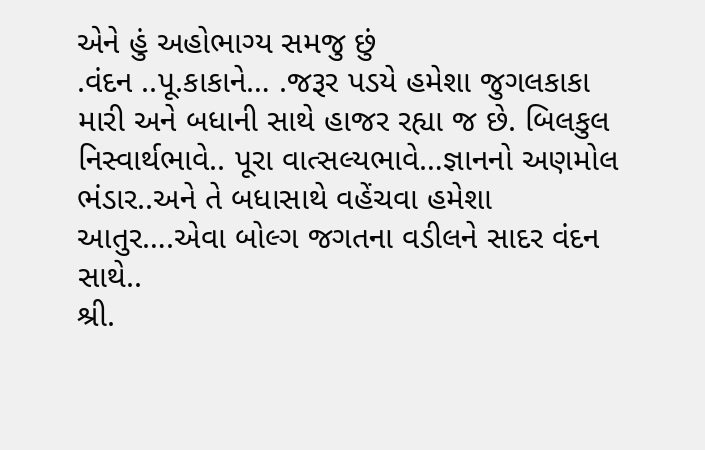એને હું અહોભાગ્ય સમજુ છું
.વંદન ..પૂ.કાકાને… .જરૂર પડયે હમેશા જુગલકાકા મારી અને બધાની સાથે હાજર રહ્યા જ છે. બિલકુલ નિસ્વાર્થભાવે.. પૂરા વાત્સલ્યભાવે…જ્ઞાનનો અણમોલ ભંડાર..અને તે બધાસાથે વહેંચવા હમેશા આતુર….એવા બોલ્ગ જગતના વડીલને સાદર વંદન સાથે..
શ્રી.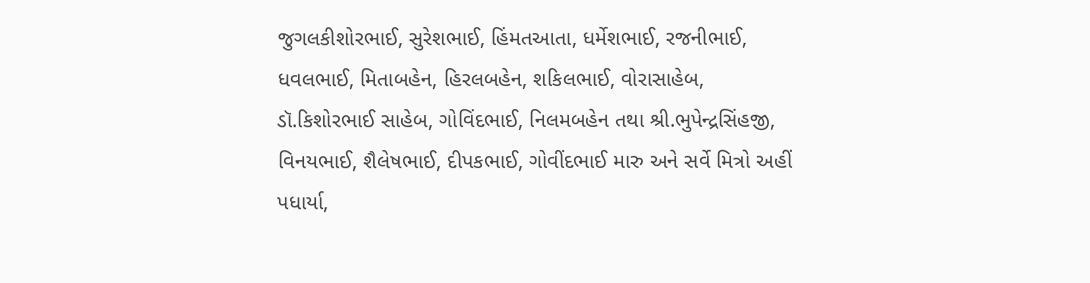જુગલકીશોરભાઈ, સુરેશભાઈ, હિંમતઆતા, ધર્મેશભાઈ, રજનીભાઈ, ધવલભાઈ, મિતાબહેન, હિરલબહેન, શકિલભાઈ, વોરાસાહેબ, ડૉ.કિશોરભાઈ સાહેબ, ગોવિંદભાઈ, નિલમબહેન તથા શ્રી.ભુપેન્દ્રસિંહજી, વિનયભાઈ, શૈલેષભાઈ, દીપકભાઈ, ગોવીંદભાઈ મારુ અને સર્વે મિત્રો અહીં પધાર્યા,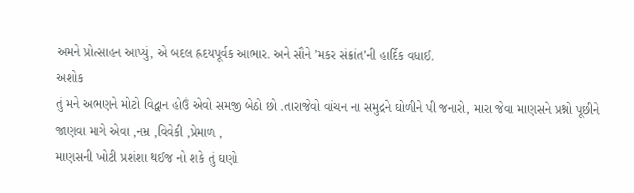અમને પ્રોત્સાહન આપ્યું, એ બદલ હ્રદયપૂર્વક આભાર. અને સૌને ’મકર સંક્રાંત’ની હાર્દિક વધાઈ.
અશોક
તું મને અભણને મોટો વિદ્વાન હોઉં એવો સમજી બેઠો છો .તારાજેવો વાંચન ના સમુદ્રને ઘોળીને પી જનારો, મારા જેવા માણસને પ્રશ્નો પૂછીને જાણવા માગે એવા ,નમ્ર ,વિવેકી ,પ્રેમાળ ,
માણસની ખોટી પ્રશંશા થઈજ નો શકે તું ઘણો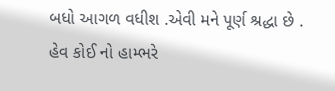બધો આગળ વધીશ .એવી મને પૂર્ણ શ્રદ્ધા છે .
હેવ કોઈ નો હામ્ભરે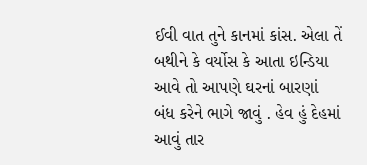ઈવી વાત તુને કાનમાં કાંસ. એલા તેં બથીને કે વર્યોસ કે આતા ઇન્ડિયા આવે તો આપણે ઘરનાં બારણાં બંધ કરેને ભાગે જાવું . હેવ હું દેહમાં આવું તાર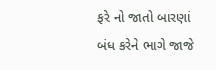ફરે નો જાતો બારણાં બંધ કરેને ભાગે જાજે